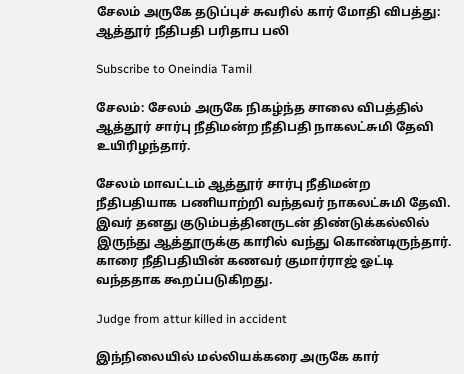சேலம் அருகே தடுப்புச் சுவரில் கார் மோதி விபத்து: ஆத்தூர் நீதிபதி பரிதாப பலி

Subscribe to Oneindia Tamil

சேலம்: சேலம் அருகே நிகழ்ந்த சாலை விபத்தில் ஆத்தூர் சார்பு நீதிமன்ற நீதிபதி நாகலட்சுமி தேவி உயிரிழந்தார்.

சேலம் மாவட்டம் ஆத்தூர் சார்பு நீதிமன்ற நீதிபதியாக பணியாற்றி வந்தவர் நாகலட்சுமி தேவி. இவர் தனது குடும்பத்தினருடன் திண்டுக்கல்லில் இருந்து ஆத்தூருக்கு காரில் வந்து கொண்டிருந்தார். காரை நீதிபதியின் கணவர் குமார்ராஜ் ஓட்டி வந்ததாக கூறப்படுகிறது.

Judge from attur killed in accident

இந்நிலையில் மல்லியக்கரை அருகே கார்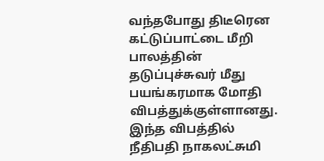வந்தபோது திடீரென கட்டுப்பாட்டை மீறி பாலத்தின் தடுப்புச்சுவர் மீது பயங்கரமாக மோதி விபத்துக்குள்ளானது. இந்த விபத்தில் நீதிபதி நாகலட்சுமி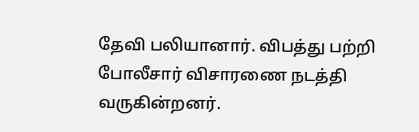தேவி பலியானார். விபத்து பற்றி போலீசார் விசாரணை நடத்தி வருகின்றனர்.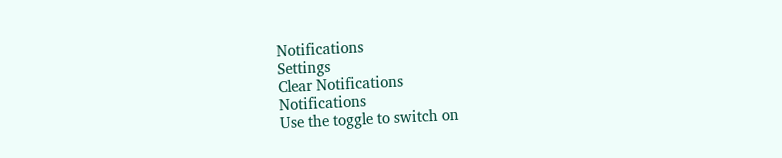Notifications
Settings
Clear Notifications
Notifications
Use the toggle to switch on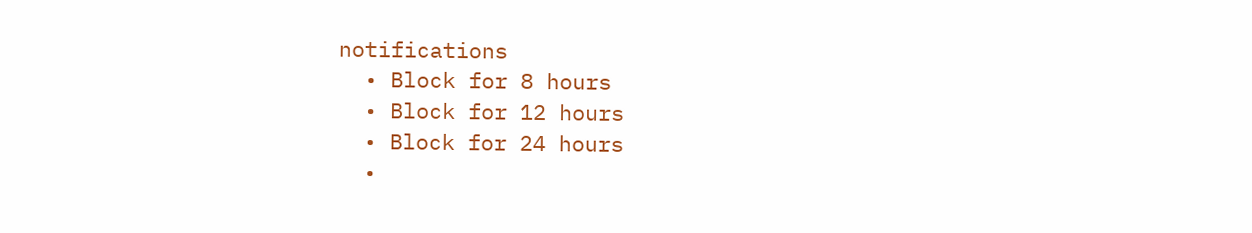notifications
  • Block for 8 hours
  • Block for 12 hours
  • Block for 24 hours
  •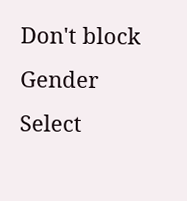Don't block
Gender
Select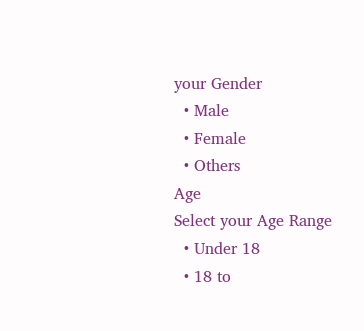your Gender
  • Male
  • Female
  • Others
Age
Select your Age Range
  • Under 18
  • 18 to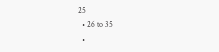25
  • 26 to 35
  •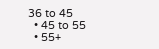36 to 45
  • 45 to 55
  • 55+